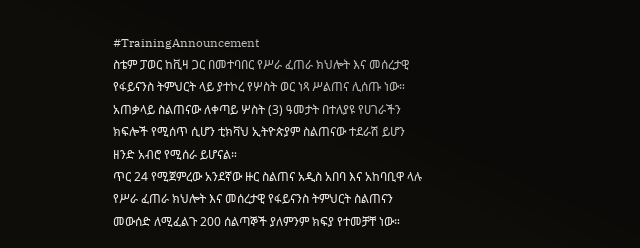#TrainingAnnouncement
ስቴም ፓወር ከቪዛ ጋር በመተባበር የሥራ ፈጠራ ክህሎት እና መሰረታዊ የፋይናንስ ትምህርት ላይ ያተኮረ የሦስት ወር ነጻ ሥልጠና ሊሰጡ ነው።
አጠቃላይ ስልጠናው ለቀጣይ ሦስት (3) ዓመታት በተለያዩ የሀገራችን ክፍሎች የሚሰጥ ሲሆን ቲክቫህ ኢትዮጵያም ስልጠናው ተደራሽ ይሆን ዘንድ አብሮ የሚሰራ ይሆናል።
ጥር 24 የሚጀምረው አንደኛው ዙር ስልጠና አዲስ አበባ እና አከባቢዋ ላሉ የሥራ ፈጠራ ክህሎት እና መሰረታዊ የፋይናንስ ትምህርት ስልጠናን መውሰድ ለሚፈልጉ 200 ሰልጣኞች ያለምንም ክፍያ የተመቻቸ ነው።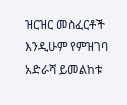ዝርዝር መስፈርቶች እንዲሁም የምዝገባ አድራሻ ይመልከቱ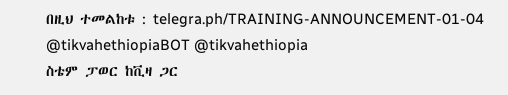በዚህ ተመልከቱ : telegra.ph/TRAINING-ANNOUNCEMENT-01-04
@tikvahethiopiaBOT @tikvahethiopia
ስቴም ፓወር ከቪዛ ጋር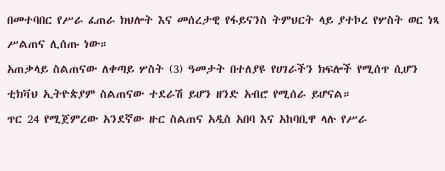በመተባበር የሥራ ፈጠራ ክህሎት እና መሰረታዊ የፋይናንስ ትምህርት ላይ ያተኮረ የሦስት ወር ነጻ ሥልጠና ሊሰጡ ነው።
አጠቃላይ ስልጠናው ለቀጣይ ሦስት (3) ዓመታት በተለያዩ የሀገራችን ክፍሎች የሚሰጥ ሲሆን ቲክቫህ ኢትዮጵያም ስልጠናው ተደራሽ ይሆን ዘንድ አብሮ የሚሰራ ይሆናል።
ጥር 24 የሚጀምረው አንደኛው ዙር ስልጠና አዲስ አበባ እና አከባቢዋ ላሉ የሥራ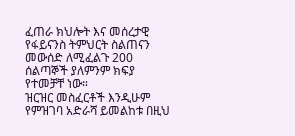ፈጠራ ክህሎት እና መሰረታዊ የፋይናንስ ትምህርት ስልጠናን መውሰድ ለሚፈልጉ 200 ሰልጣኞች ያለምንም ክፍያ የተመቻቸ ነው።
ዝርዝር መስፈርቶች እንዲሁም የምዝገባ አድራሻ ይመልከቱ በዚህ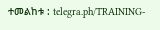ተመልከቱ : telegra.ph/TRAINING-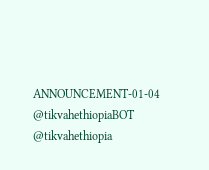ANNOUNCEMENT-01-04
@tikvahethiopiaBOT @tikvahethiopia